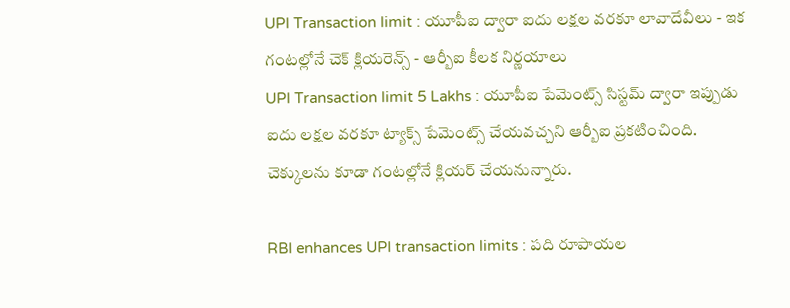UPI Transaction limit : యూపీఐ ద్వారా ఐదు లక్షల వరకూ లావాదేవీలు - ఇక గంటల్లోనే చెక్ క్లియరెన్స్ - ఆర్బీఐ కీలక నిర్ణయాలు
UPI Transaction limit 5 Lakhs : యూపీఐ పేమెంట్స్ సిస్టమ్ ద్వారా ఇప్పుడు ఐదు లక్షల వరకూ ట్యాక్స్ పేమెంట్స్ చేయవచ్చని ఆర్బీఐ ప్రకటించింది. చెక్కులను కూడా గంటల్లోనే క్లియర్ చేయనున్నారు.

RBI enhances UPI transaction limits : పది రూపాయల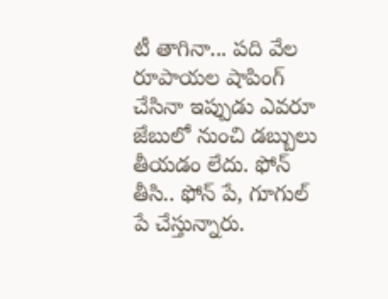టీ తాగినా... పది వేల రూపాయల షాపింగ్ చేసినా ఇప్పుడు ఎవరూ జేబులో నుంచి డబ్బులు తీయడం లేదు. ఫోన్ తీసి.. ఫోన్ పే, గూగుల్ పే చేస్తున్నారు.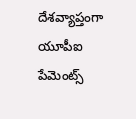దేశవ్యాప్తంగా యూపీఐ పేమెంట్స్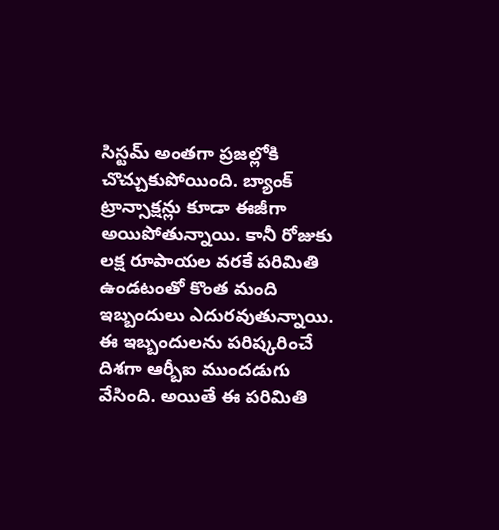సిస్టమ్ అంతగా ప్రజల్లోకి చొచ్చుకుపోయింది. బ్యాంక్ ట్రాన్సాక్షన్లు కూడా ఈజీగా అయిపోతున్నాయి. కానీ రోజుకు లక్ష రూపాయల వరకే పరిమితి ఉండటంతో కొంత మంది ఇబ్బందులు ఎదురవుతున్నాయి. ఈ ఇబ్బందులను పరిష్కరించే దిశగా ఆర్బీఐ ముందడుగు వేసింది. అయితే ఈ పరిమితి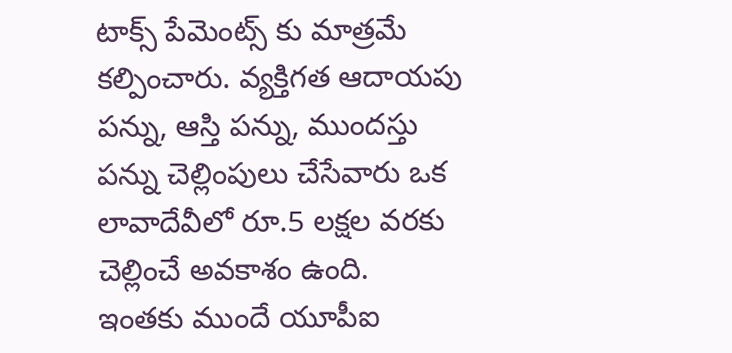టాక్స్ పేమెంట్స్ కు మాత్రమే కల్పించారు. వ్యక్తిగత ఆదాయపు పన్ను, ఆస్తి పన్ను, ముందస్తు పన్ను చెల్లింపులు చేసేవారు ఒక లావాదేవీలో రూ.5 లక్షల వరకు చెల్లించే అవకాశం ఉంది.
ఇంతకు ముందే యూపీఐ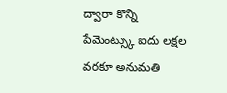ద్వారా కొన్ని పేమెంట్స్కు ఐదు లక్షల వరకూ అనుమతి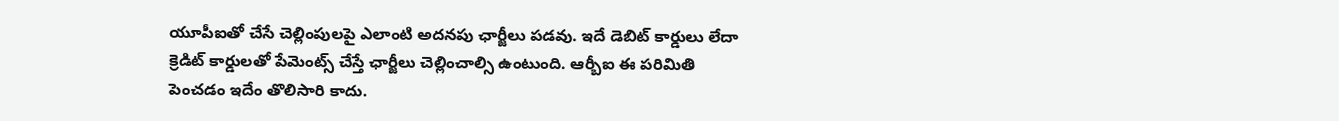యూపీఐతో చేసే చెల్లింపులపై ఎలాంటి అదనపు ఛార్జీలు పడవు. ఇదే డెబిట్ కార్డులు లేదా క్రెడిట్ కార్డులతో పేమెంట్స్ చేస్తే ఛార్జీలు చెల్లించాల్సి ఉంటుంది. ఆర్బీఐ ఈ పరిమితి పెంచడం ఇదేం తొలిసారి కాదు.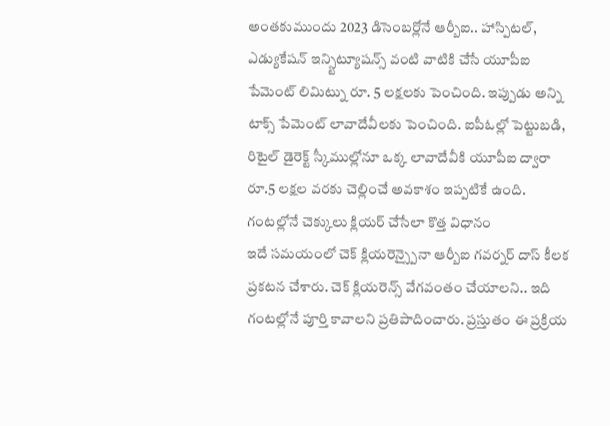అంతకుముందు 2023 డిసెంబర్లోనే ఆర్బీఐ.. హాస్పిటల్, ఎడ్యుకేషన్ ఇన్స్టిట్యూషన్స్ వంటి వాటికి చేసే యూపీఐ పేమెంట్ లిమిట్ను రూ. 5 లక్షలకు పెంచింది. ఇప్పుడు అన్ని టాక్స్ పేమెంట్ లావాదేవీలకు పెంచింది. ఐపీఓల్లో పెట్టుబడి, రిటైల్ డైరెక్ట్ స్కీముల్లోనూ ఒక్క లావాదేవీకి యూపీఐ ద్వారా రూ.5 లక్షల వరకు చెల్లించే అవకాశం ఇప్పటికే ఉంది.
గంటల్లోనే చెక్కులు క్లియర్ చేసేలా కొత్త విధానం
ఇదే సమయంలో చెక్ క్లియరెన్స్పైనా ఆర్బీఐ గవర్నర్ దాస్ కీలక ప్రకటన చేశారు. చెక్ క్లియరెన్స్ వేగవంతం చేయాలని.. ఇది గంటల్లోనే పూర్తి కావాలని ప్రతిపాదించారు. ప్రస్తుతం ఈ ప్రక్రియ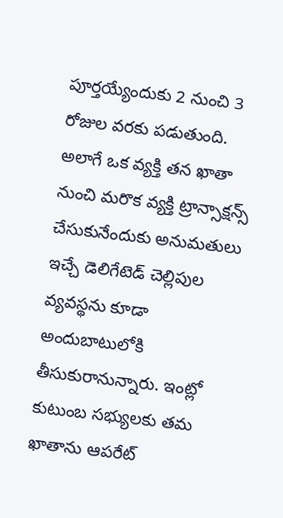పూర్తయ్యేందుకు 2 నుంచి 3 రోజుల వరకు పడుతుంది. అలాగే ఒక వ్యక్తి తన ఖాతా నుంచి మరొక వ్యక్తి ట్రాన్సాక్షన్స్ చేసుకునేందుకు అనుమతులు ఇచ్చే డెలిగేటెడ్ చెల్లిపుల వ్యవస్థను కూడా అందుబాటులోకి తీసుకురానున్నారు. ఇంట్లో కుటుంబ సభ్యులకు తమ ఖాతాను ఆపరేట్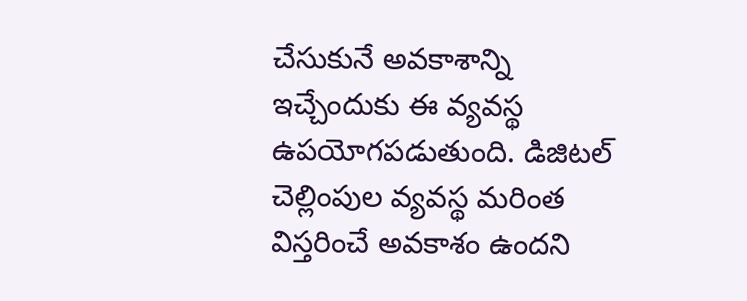చేసుకునే అవకాశాన్ని ఇచ్చేందుకు ఈ వ్యవస్థ ఉపయోగపడుతుంది. డిజిటల్ చెల్లింపుల వ్యవస్థ మరింత విస్తరించే అవకాశం ఉందని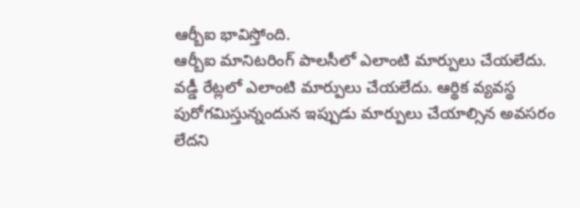ఆర్బీఐ భావిస్తోంది.
ఆర్బీఐ మానిటరింగ్ పాలసీలో ఎలాంటి మార్పులు చేయలేదు. వడ్డీ రేట్లలో ఎలాంటి మార్పులు చేయలేదు. ఆర్థిక వ్యవస్థ పురోగమిస్తున్నందున ఇప్పుడు మార్పులు చేయాల్సిన అవసరం లేదని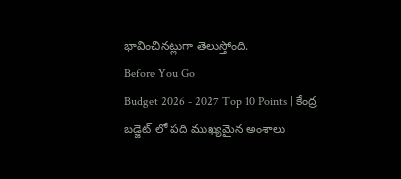భావించినట్లుగా తెలుస్తోంది.
Before You Go
Budget 2026 - 2027 Top 10 Points | కేంద్ర బడ్జెట్ లో పది ముఖ్యమైన అంశాలు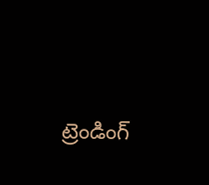ట్రెండింగ్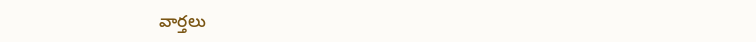వార్తలు